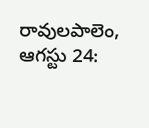రావులపాలెం, ఆగస్టు 24: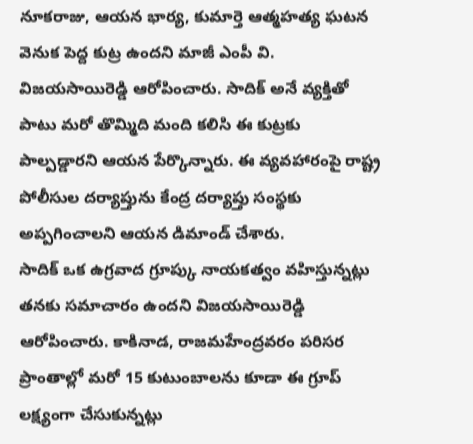నూకరాజు, ఆయన భార్య, కుమార్తె ఆత్మహత్య ఘటన వెనుక పెద్ద కుట్ర ఉందని మాజీ ఎంపీ వి. విజయసాయిరెడ్డి ఆరోపించారు. సాదిక్ అనే వ్యక్తితో పాటు మరో తొమ్మిది మంది కలిసి ఈ కుట్రకు పాల్పడ్డారని ఆయన పేర్కొన్నారు. ఈ వ్యవహారంపై రాష్ట్ర పోలీసుల దర్యాప్తును కేంద్ర దర్యాప్తు సంస్థకు అప్పగించాలని ఆయన డిమాండ్ చేశారు.
సాదిక్ ఒక ఉగ్రవాద గ్రూప్కు నాయకత్వం వహిస్తున్నట్లు తనకు సమాచారం ఉందని విజయసాయిరెడ్డి ఆరోపించారు. కాకినాడ, రాజమహేంద్రవరం పరిసర ప్రాంతాల్లో మరో 15 కుటుంబాలను కూడా ఈ గ్రూప్ లక్ష్యంగా చేసుకున్నట్లు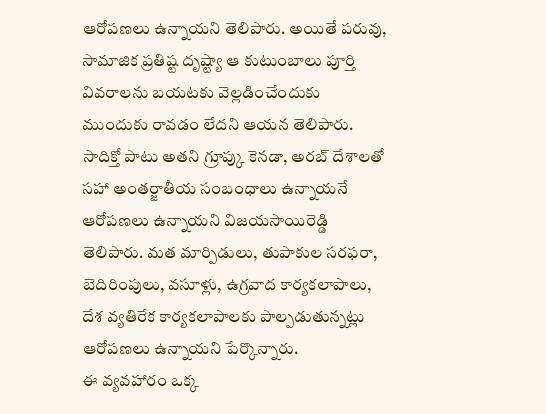ఆరోపణలు ఉన్నాయని తెలిపారు. అయితే పరువు, సామాజిక ప్రతిష్ట దృష్ట్యా ఆ కుటుంబాలు పూర్తి వివరాలను బయటకు వెల్లడించేందుకు ముందుకు రావడం లేదని ఆయన తెలిపారు.
సాదిక్తో పాటు అతని గ్రూప్కు కెనడా, అరబ్ దేశాలతో సహా అంతర్జాతీయ సంబంధాలు ఉన్నాయనే ఆరోపణలు ఉన్నాయని విజయసాయిరెడ్డి తెలిపారు. మత మార్పిడులు, తుపాకుల సరఫరా, బెదిరింపులు, వసూళ్లు, ఉగ్రవాద కార్యకలాపాలు, దేశ వ్యతిరేక కార్యకలాపాలకు పాల్పడుతున్నట్లు ఆరోపణలు ఉన్నాయని పేర్కొన్నారు.
ఈ వ్యవహారం ఒక్క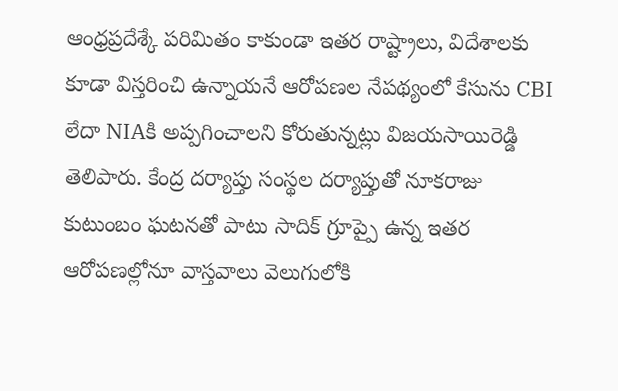ఆంధ్రప్రదేశ్కే పరిమితం కాకుండా ఇతర రాష్ట్రాలు, విదేశాలకు కూడా విస్తరించి ఉన్నాయనే ఆరోపణల నేపథ్యంలో కేసును CBI లేదా NIAకి అప్పగించాలని కోరుతున్నట్లు విజయసాయిరెడ్డి తెలిపారు. కేంద్ర దర్యాప్తు సంస్థల దర్యాప్తుతో నూకరాజు కుటుంబం ఘటనతో పాటు సాదిక్ గ్రూప్పై ఉన్న ఇతర ఆరోపణల్లోనూ వాస్తవాలు వెలుగులోకి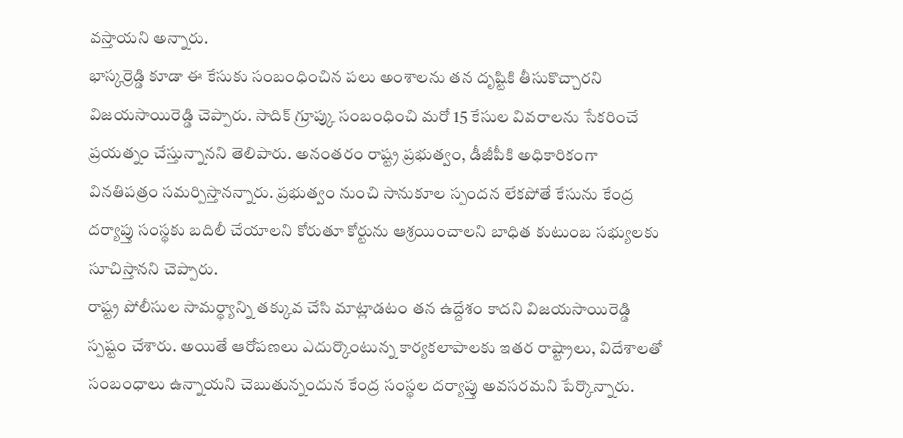వస్తాయని అన్నారు.
భాస్కర్రెడ్డి కూడా ఈ కేసుకు సంబంధించిన పలు అంశాలను తన దృష్టికి తీసుకొచ్చారని విజయసాయిరెడ్డి చెప్పారు. సాదిక్ గ్రూప్కు సంబంధించి మరో 15 కేసుల వివరాలను సేకరించే ప్రయత్నం చేస్తున్నానని తెలిపారు. అనంతరం రాష్ట్ర ప్రభుత్వం, డీజీపీకి అధికారికంగా వినతిపత్రం సమర్పిస్తానన్నారు. ప్రభుత్వం నుంచి సానుకూల స్పందన లేకపోతే కేసును కేంద్ర దర్యాప్తు సంస్థకు బదిలీ చేయాలని కోరుతూ కోర్టును ఆశ్రయించాలని బాధిత కుటుంబ సభ్యులకు సూచిస్తానని చెప్పారు.
రాష్ట్ర పోలీసుల సామర్థ్యాన్ని తక్కువ చేసి మాట్లాడటం తన ఉద్దేశం కాదని విజయసాయిరెడ్డి స్పష్టం చేశారు. అయితే ఆరోపణలు ఎదుర్కొంటున్న కార్యకలాపాలకు ఇతర రాష్ట్రాలు, విదేశాలతో సంబంధాలు ఉన్నాయని చెబుతున్నందున కేంద్ర సంస్థల దర్యాప్తు అవసరమని పేర్కొన్నారు.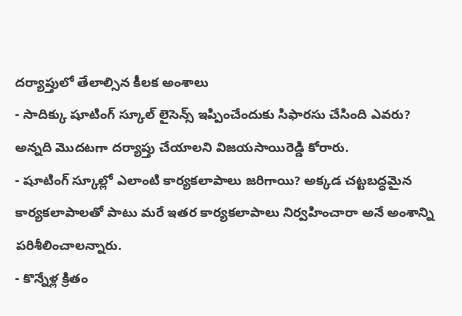దర్యాప్తులో తేలాల్సిన కీలక అంశాలు
- సాదిక్కు షూటింగ్ స్కూల్ లైసెన్స్ ఇప్పించేందుకు సిఫారసు చేసింది ఎవరు? అన్నది మొదటగా దర్యాప్తు చేయాలని విజయసాయిరెడ్డి కోరారు.
- షూటింగ్ స్కూల్లో ఎలాంటి కార్యకలాపాలు జరిగాయి? అక్కడ చట్టబద్ధమైన కార్యకలాపాలతో పాటు మరే ఇతర కార్యకలాపాలు నిర్వహించారా అనే అంశాన్ని పరిశీలించాలన్నారు.
- కొన్నేళ్ల క్రితం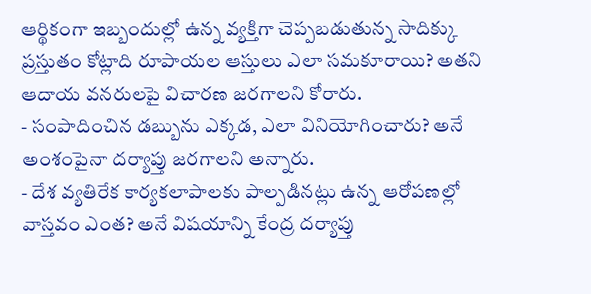ఆర్థికంగా ఇబ్బందుల్లో ఉన్న వ్యక్తిగా చెప్పబడుతున్న సాదిక్కు ప్రస్తుతం కోట్లాది రూపాయల ఆస్తులు ఎలా సమకూరాయి? అతని ఆదాయ వనరులపై విచారణ జరగాలని కోరారు.
- సంపాదించిన డబ్బును ఎక్కడ, ఎలా వినియోగించారు? అనే అంశంపైనా దర్యాప్తు జరగాలని అన్నారు.
- దేశ వ్యతిరేక కార్యకలాపాలకు పాల్పడినట్లు ఉన్న ఆరోపణల్లో వాస్తవం ఎంత? అనే విషయాన్ని కేంద్ర దర్యాప్తు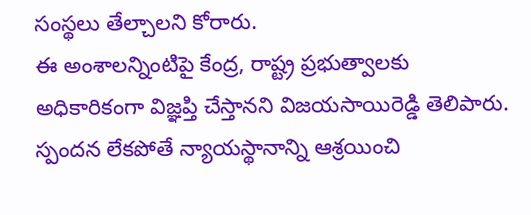సంస్థలు తేల్చాలని కోరారు.
ఈ అంశాలన్నింటిపై కేంద్ర, రాష్ట్ర ప్రభుత్వాలకు అధికారికంగా విజ్ఞప్తి చేస్తానని విజయసాయిరెడ్డి తెలిపారు. స్పందన లేకపోతే న్యాయస్థానాన్ని ఆశ్రయించి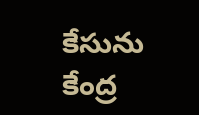కేసును కేంద్ర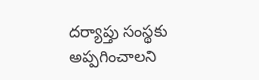దర్యాప్తు సంస్థకు అప్పగించాలని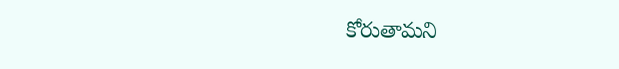కోరుతామని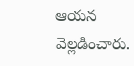ఆయన వెల్లడించారు.